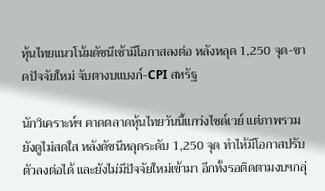หุ้นไทยแนวโน้มดัชนีเช้ามีโอกาสลงต่อ หลังหลุด 1,250 จุด-ขาดปัจจัยใหม่ จับตางบแบงก์-CPI สหรัฐ

นักวิเคราะห์ฯ คาดตลาดหุ้นไทยวันนี้แกว่งไซด์เวย์ แต่ภาพรวมยังดูไม่สดใส หลังดัชนีหลุดระดับ 1,250 จุด ทำไห้มีโอกาสปรับตัวลงต่อได้ และยังไม่มีปัจจัยใหม่เข้ามา อีกทั้งรอติดตามงบฯกลุ่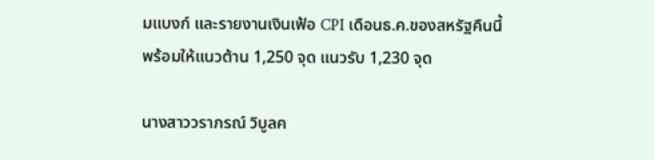มแบงก์ และรายงานเงินเฟ้อ CPI เดือนธ.ค.ของสหรัฐคืนนี้ พร้อมให้แนวต้าน 1,250 จุด แนวรับ 1,230 จุด

นางสาววราภรณ์ วิบูลค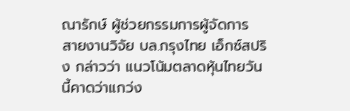ณารักษ์ ผู้ช่วยกรรมการผู้จัดการ สายงานวิจัย บล.กรุงไทย เอ็กซ์สปริง กล่าวว่า แนวโน้มตลาดหุ้นไทยวันนี้คาดว่าแกว่ง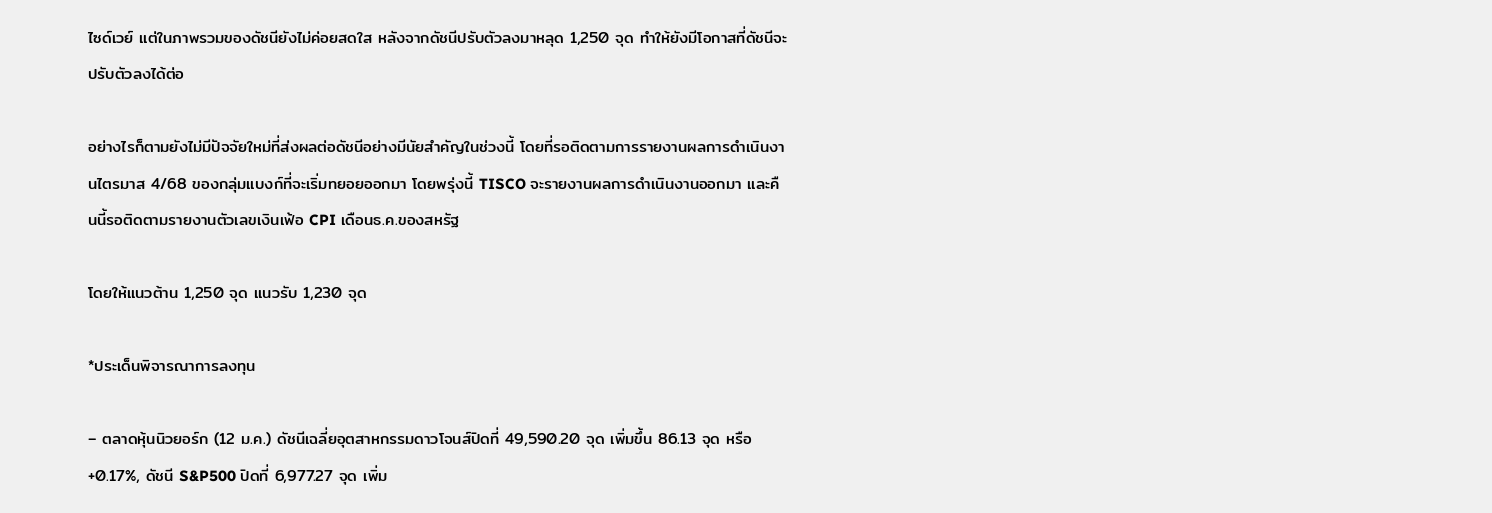ไซด์เวย์ แต่ในภาพรวมของดัชนียังไม่ค่อยสดใส หลังจากดัชนีปรับตัวลงมาหลุด 1,250 จุด ทำให้ยังมีโอกาสที่ดัชนีจะปรับตัวลงได้ต่อ

อย่างไรก็ตามยังไม่มีปัจจัยใหม่ที่ส่งผลต่อดัชนีอย่างมีนัยสำคัญในช่วงนี้ โดยที่รอติดตามการรายงานผลการดำเนินงานไตรมาส 4/68 ของกลุ่มแบงก์ที่จะเริ่มทยอยออกมา โดยพรุ่งนี้ TISCO จะรายงานผลการดำเนินงานออกมา และคืนนี้รอติดตามรายงานตัวเลขเงินเฟ้อ CPI เดือนธ.ค.ของสหรัฐ

โดยให้แนวต้าน 1,250 จุด แนวรับ 1,230 จุด

*ประเด็นพิจารณาการลงทุน

– ตลาดหุ้นนิวยอร์ก (12 ม.ค.) ดัชนีเฉลี่ยอุตสาหกรรมดาวโจนส์ปิดที่ 49,590.20 จุด เพิ่มขึ้น 86.13 จุด หรือ +0.17%, ดัชนี S&P500 ปิดที่ 6,977.27 จุด เพิ่ม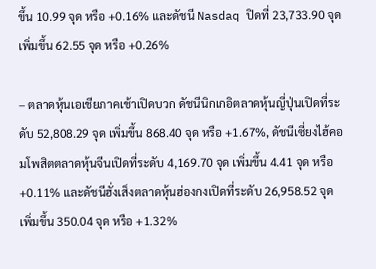ขึ้น 10.99 จุด หรือ +0.16% และดัชนี Nasdaq ปิดที่ 23,733.90 จุด เพิ่มขึ้น 62.55 จุด หรือ +0.26%

– ตลาดหุ้นเอเชียภาคเช้าเปิดบวก ดัชนีนิกเกอิตลาดหุ้นญี่ปุ่นเปิดที่ระดับ 52,808.29 จุด เพิ่มขึ้น 868.40 จุด หรือ +1.67%, ดัชนีเซี่ยงไฮ้คอมโพสิตตลาดหุ้นจีนเปิดที่ระดับ 4,169.70 จุด เพิ่มขึ้น 4.41 จุด หรือ +0.11% และดัชนีฮั่งเส็งตลาดหุ้นฮ่องกงเปิดที่ระดับ 26,958.52 จุด เพิ่มขึ้น 350.04 จุด หรือ +1.32%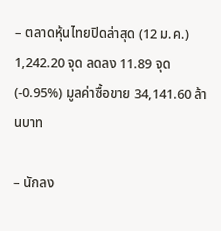– ตลาดหุ้นไทยปิดล่าสุด (12 ม.ค.) 1,242.20 จุด ลดลง 11.89 จุด (-0.95%) มูลค่าซื้อขาย 34,141.60 ล้านบาท

– นักลง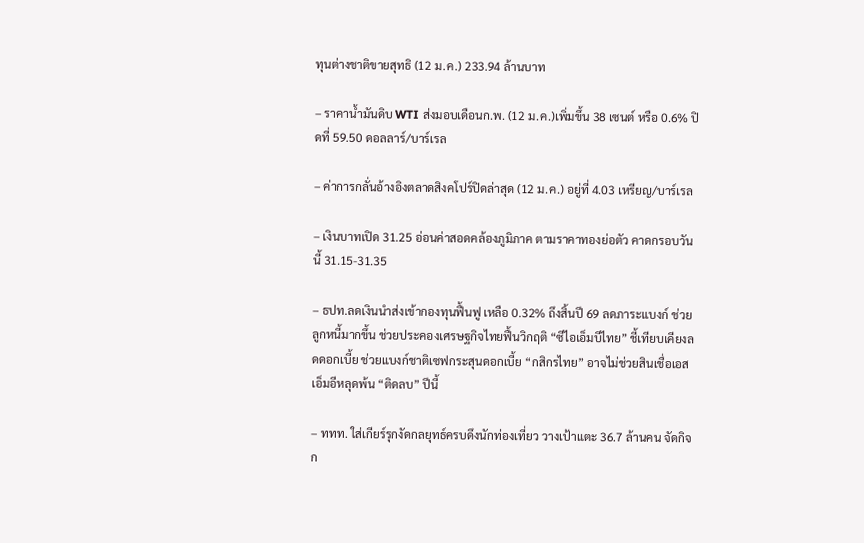ทุนต่างชาติขายสุทธิ (12 ม.ค.) 233.94 ล้านบาท

– ราคาน้ำมันดิบ WTI ส่งมอบเดือนก.พ. (12 ม.ค.)เพิ่มขึ้น 38 เซนต์ หรือ 0.6% ปิดที่ 59.50 ดอลลาร์/บาร์เรล

– ค่าการกลั่นอ้างอิงตลาดสิงคโปร์ปิดล่าสุด (12 ม.ค.) อยู่ที่ 4.03 เหรียญ/บาร์เรล

– เงินบาทเปิด 31.25 อ่อนค่าสอดคล้องภูมิภาค ตามราคาทองย่อตัว คาดกรอบวันนี้ 31.15-31.35

– ธปท.ลดเงินนำส่งเข้ากองทุนฟื้นฟู เหลือ 0.32% ถึงสิ้นปี 69 ลดภาระแบงก์ ช่วยลูกหนี้มากขึ้น ช่วยประคองเศรษฐกิจไทยฟื้นวิกฤติ “ซีไอเอ็มบีไทย” ชี้เทียบเคียงลดดอกเบี้ย ช่วยแบงก์ชาติเซฟกระสุนดอกเบี้ย “กสิกรไทย” อาจไม่ช่วยสินเชื่อเอสเอ็มอีหลุดพ้น “ติดลบ” ปีนี้

– ททท. ใส่เกียร์รุกงัดกลยุทธ์ครบดึงนักท่องเที่ยว วางเป้าแตะ 36.7 ล้านคน จัดกิจก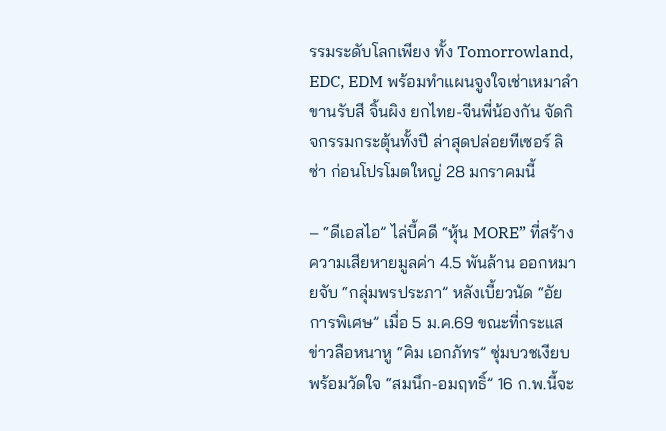รรมระดับโลกเพียง ทั้ง Tomorrowland, EDC, EDM พร้อมทำแผนจูงใจเช่าเหมาลำ ขานรับสี จิ้นผิง ยกไทย-จีนพี่น้องกัน จัดกิจกรรมกระตุ้นทั้งปี ล่าสุดปล่อยทีเซอร์ ลิซ่า ก่อนโปรโมตใหญ่ 28 มกราคมนี้

– “ดีเอสไอ” ไล่บี้คดี “หุ้น MORE” ที่สร้างความเสียหายมูลค่า 4.5 พันล้าน ออกหมายจับ “กลุ่มพรประภา” หลังเบี้ยวนัด “อัยการพิเศษ” เมื่อ 5 ม.ค.69 ขณะที่กระแสข่าวลือหนาหู “คิม เอกภัทร” ซุ่มบวชเงียบ พร้อมวัดใจ “สมนึก-อมฤทธิ์” 16 ก.พ.นี้จะ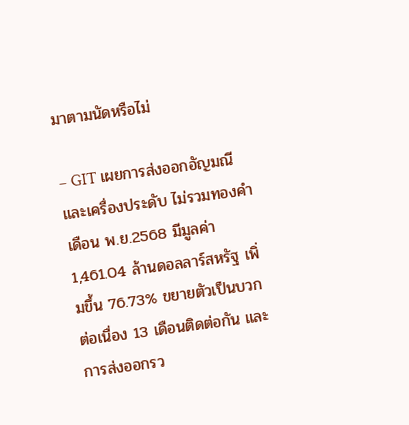มาตามนัดหรือไม่

– GIT เผยการส่งออกอัญมณีและเครื่องประดับ ไม่รวมทองคำ เดือน พ.ย.2568 มีมูลค่า 1,461.04 ล้านดอลลาร์สหรัฐ เพิ่มขึ้น 76.73% ขยายตัวเป็นบวกต่อเนื่อง 13 เดือนติดต่อกัน และการส่งออกรว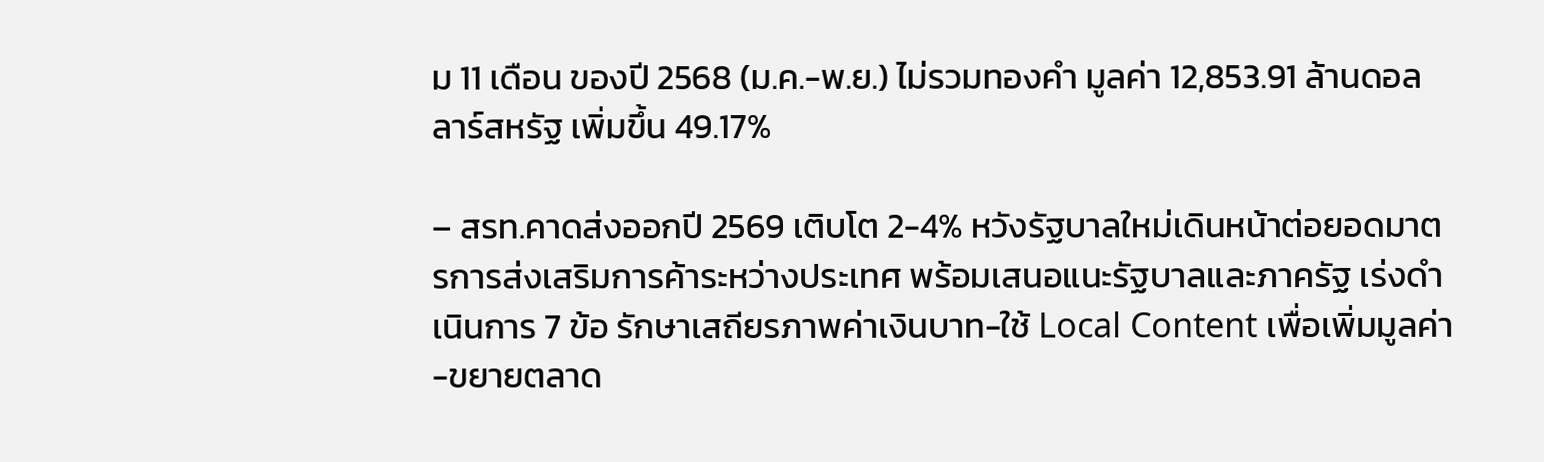ม 11 เดือน ของปี 2568 (ม.ค.-พ.ย.) ไม่รวมทองคำ มูลค่า 12,853.91 ล้านดอลลาร์สหรัฐ เพิ่มขึ้น 49.17%

– สรท.คาดส่งออกปี 2569 เติบโต 2-4% หวังรัฐบาลใหม่เดินหน้าต่อยอดมาตรการส่งเสริมการค้าระหว่างประเทศ พร้อมเสนอแนะรัฐบาลและภาครัฐ เร่งดำเนินการ 7 ข้อ รักษาเสถียรภาพค่าเงินบาท-ใช้ Local Content เพื่อเพิ่มมูลค่า-ขยายตลาด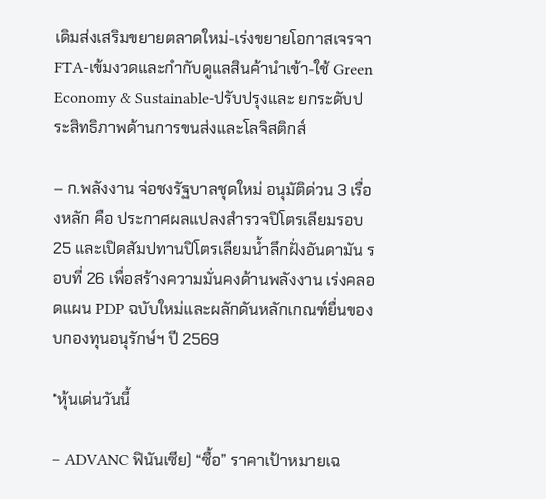เดิมส่งเสริมขยายตลาดใหม่-เร่งขยายโอกาสเจรจาFTA-เข้มงวดและกำกับดูแลสินค้านำเข้า-ใช้ Green Economy & Sustainable-ปรับปรุงและ ยกระดับประสิทธิภาพด้านการขนส่งและโลจิสติกส์

– ก.พลังงาน จ่อชงรัฐบาลชุดใหม่ อนุมัติด่วน 3 เรื่องหลัก คือ ประกาศผลแปลงสำรวจปิโตรเลียมรอบ 25 และเปิดสัมปทานปิโตรเลียมน้ำลึกฝั่งอันดามัน รอบที่ 26 เพื่อสร้างความมั่นคงด้านพลังงาน เร่งคลอดแผน PDP ฉบับใหม่และผลักดันหลักเกณฑ์ยื่นของบกองทุนอนุรักษ์ฯ ปี 2569

*หุ้นเด่นวันนี้

– ADVANC ฟินันเซีย) “ซื้อ” ราคาเป้าหมายเฉ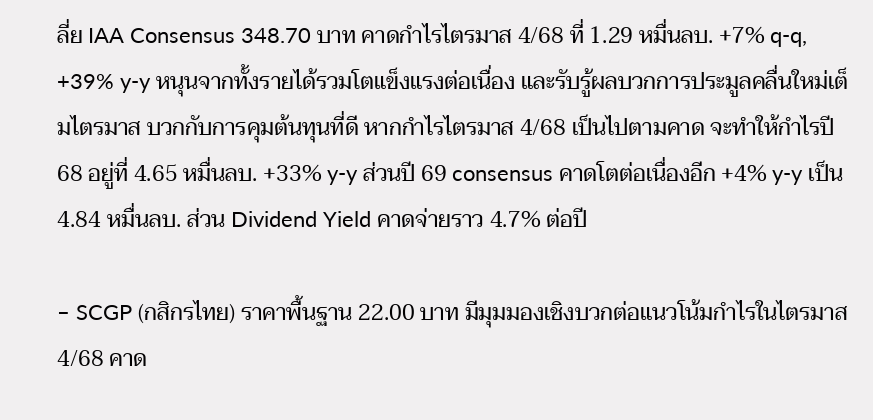ลี่ย IAA Consensus 348.70 บาท คาดกำไรไตรมาส 4/68 ที่ 1.29 หมื่นลบ. +7% q-q, +39% y-y หนุนจากทั้งรายได้รวมโตแข็งแรงต่อเนื่อง และรับรู้ผลบวกการประมูลคลื่นใหม่เต็มไตรมาส บวกกับการคุมต้นทุนที่ดี หากกำไรไตรมาส 4/68 เป็นไปตามคาด จะทำให้กำไรปี 68 อยู่ที่ 4.65 หมื่นลบ. +33% y-y ส่วนปี 69 consensus คาดโตต่อเนื่องอีก +4% y-y เป็น 4.84 หมื่นลบ. ส่วน Dividend Yield คาดจ่ายราว 4.7% ต่อปี

– SCGP (กสิกรไทย) ราคาพื้นฐาน 22.00 บาท มีมุมมองเชิงบวกต่อแนวโน้มกำไรในไตรมาส 4/68 คาด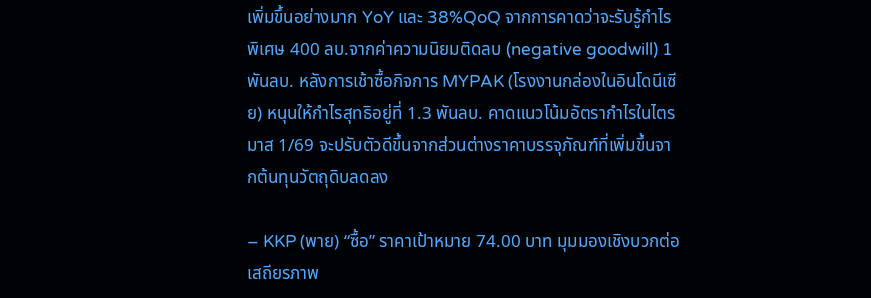เพิ่มขึ้นอย่างมาก YoY และ 38%QoQ จากการคาดว่าจะรับรู้กำไรพิเศษ 400 ลบ.จากค่าความนิยมติดลบ (negative goodwill) 1 พันลบ. หลังการเช้าซื้อกิจการ MYPAK (โรงงานกล่องในอินโดนีเซีย) หนุนให้กำไรสุทธิอยู่ที่ 1.3 พันลบ. คาดแนวโน้มอัตรากำไรในไตรมาส 1/69 จะปรับตัวดีขึ้นจากส่วนต่างราคาบรรจุภัณฑ์ที่เพิ่มขึ้นจากต้นทุนวัตถุดิบลดลง

– KKP (พาย) “ซื้อ” ราคาเป้าหมาย 74.00 บาท มุมมองเชิงบวกต่อเสถียรภาพ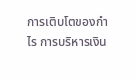การเติบโตของกำไร การบริหารเงิน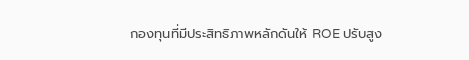กองทุนที่มีประสิทธิภาพหลักดันให้ ROE ปรับสูง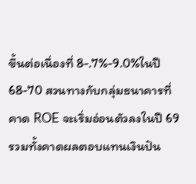ขึ้นต่อเนื่องที่ 8-.7%-9.0%ในปี 68-70 สวนทางกับกลุ่มธนาคารที่คาด ROE จะเริ่มอ่อนตัวลงในปี 69 รวมทั้งคาดผลตอบแทนเงินปัน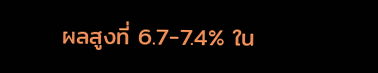ผลสูงที่ 6.7-7.4% ใน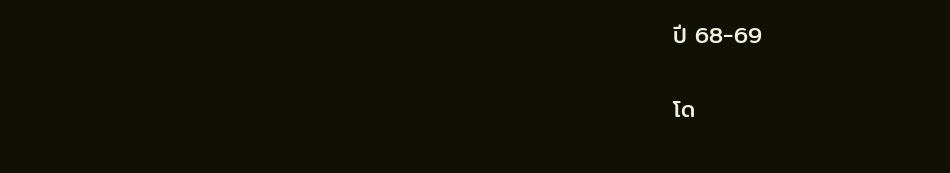ปี 68-69

โด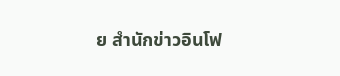ย สำนักข่าวอินโฟ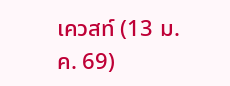เควสท์ (13 ม.ค. 69)